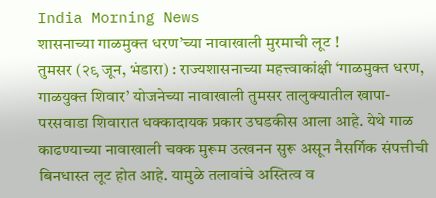India Morning News
शासनाच्या गाळमुक्त धरण’च्या नावाखाली मुरमाची लूट !
तुमसर (२९ जून, भंडारा) : राज्यशासनाच्या महत्त्वाकांक्षी ‘गाळमुक्त धरण, गाळयुक्त शिवार’ योजनेच्या नावाखाली तुमसर तालुक्यातील खापा-परसवाडा शिवारात धक्कादायक प्रकार उघडकीस आला आहे. येथे गाळ काढण्याच्या नावाखाली चक्क मुरूम उत्खनन सुरू असून नैसर्गिक संपत्तीची बिनधास्त लूट होत आहे. यामुळे तलावांचे अस्तित्व व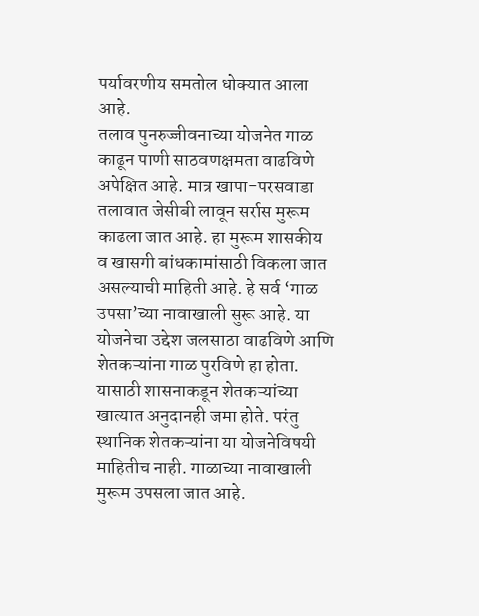पर्यावरणीय समतोल धोक्यात आला आहे.
तलाव पुनरुज्जीवनाच्या योजनेत गाळ काढून पाणी साठवणक्षमता वाढविणे अपेक्षित आहे. मात्र खापा-परसवाडा तलावात जेसीबी लावून सर्रास मुरूम काढला जात आहे. हा मुरूम शासकीय व खासगी बांधकामांसाठी विकला जात असल्याची माहिती आहे. हे सर्व ‘गाळ उपसा’च्या नावाखाली सुरू आहे. या योजनेचा उद्देश जलसाठा वाढविणे आणि शेतकऱ्यांना गाळ पुरविणे हा होता. यासाठी शासनाकडून शेतकऱ्यांच्या खात्यात अनुदानही जमा होते. परंतु स्थानिक शेतकऱ्यांना या योजनेविषयी माहितीच नाही. गाळाच्या नावाखाली मुरूम उपसला जात आहे.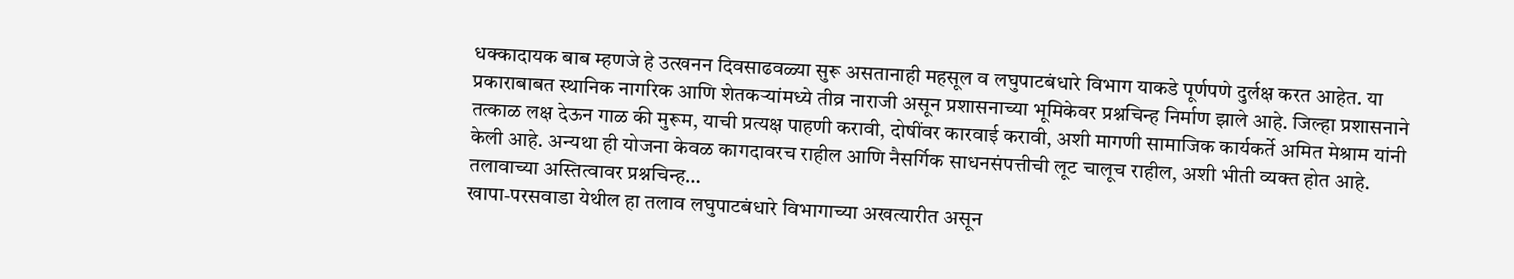धक्कादायक बाब म्हणजे हे उत्खनन दिवसाढवळ्या सुरू असतानाही महसूल व लघुपाटबंधारे विभाग याकडे पूर्णपणे दुर्लक्ष करत आहेत. या प्रकाराबाबत स्थानिक नागरिक आणि शेतकऱ्यांमध्ये तीव्र नाराजी असून प्रशासनाच्या भूमिकेवर प्रश्नचिन्ह निर्माण झाले आहे. जिल्हा प्रशासनाने तत्काळ लक्ष देऊन गाळ की मुरूम, याची प्रत्यक्ष पाहणी करावी, दोषींवर कारवाई करावी, अशी मागणी सामाजिक कार्यकर्ते अमित मेश्राम यांनी केली आहे. अन्यथा ही योजना केवळ कागदावरच राहील आणि नैसर्गिक साधनसंपत्तीची लूट चालूच राहील, अशी भीती व्यक्त होत आहे.
तलावाच्या अस्तित्वावर प्रश्नचिन्ह…
खापा-परसवाडा येथील हा तलाव लघुपाटबंधारे विभागाच्या अखत्यारीत असून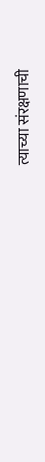त्याच्या संरक्षणाची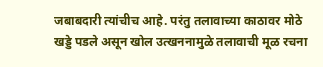जबाबदारी त्यांचीच आहे. परंतु तलावाच्या काठावर मोठे खड्डे पडले असून खोल उत्खननामुळे तलावाची मूळ रचना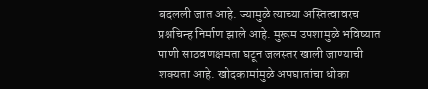बदलली जात आहे. ज्यामुळे त्याच्या अस्तित्वावरच प्रश्नचिन्ह निर्माण झाले आहे. मुरूम उपशामुळे भविष्यात पाणी साठवणक्षमता घटून जलस्तर खाली जाण्याची शक्यता आहे. खोदकामांमुळे अपघातांचा धोका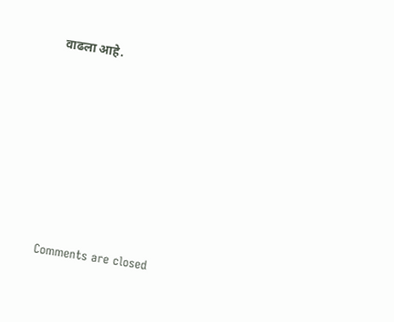वाढला आहे.








Comments are closed